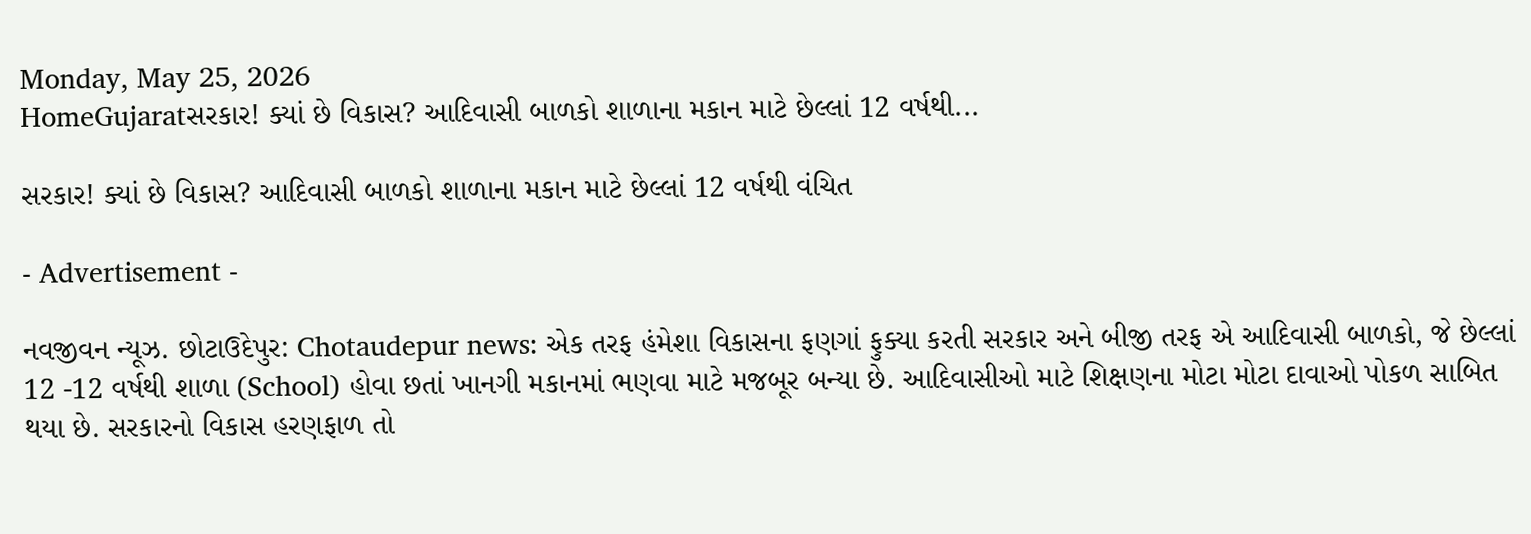Monday, May 25, 2026
HomeGujaratસરકાર! ક્યાં છે વિકાસ? આદિવાસી બાળકો શાળાના મકાન માટે છેલ્લાં 12 વર્ષથી...

સરકાર! ક્યાં છે વિકાસ? આદિવાસી બાળકો શાળાના મકાન માટે છેલ્લાં 12 વર્ષથી વંચિત

- Advertisement -

નવજીવન ન્યૂઝ. છોટાઉદેપુર: Chotaudepur news: એક તરફ હંમેશા વિકાસના ફણગાં ફુક્યા કરતી સરકાર અને બીજી તરફ એ આદિવાસી બાળકો, જે છેલ્લાં 12 -12 વર્ષથી શાળા (School) હોવા છતાં ખાનગી મકાનમાં ભણવા માટે મજબૂર બન્યા છે. આદિવાસીઓ માટે શિક્ષણના મોટા મોટા દાવાઓ પોકળ સાબિત થયા છે. સરકારનો વિકાસ હરણફાળ તો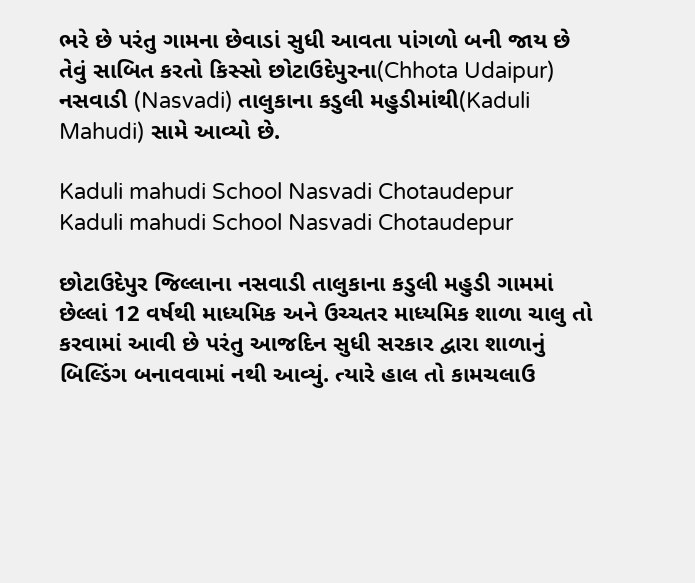ભરે છે પરંતુ ગામના છેવાડાં સુધી આવતા પાંગળો બની જાય છે તેવું સાબિત કરતો કિસ્સો છોટાઉદેપુરના(Chhota Udaipur) નસવાડી (Nasvadi) તાલુકાના કડુલી મહુડીમાંથી(Kaduli Mahudi) સામે આવ્યો છે.

Kaduli mahudi School Nasvadi Chotaudepur
Kaduli mahudi School Nasvadi Chotaudepur

છોટાઉદેપુર જિલ્લાના નસવાડી તાલુકાના કડુલી મહુડી ગામમાં છેલ્લાં 12 વર્ષથી માધ્યમિક અને ઉચ્ચતર માધ્યમિક શાળા ચાલુ તો કરવામાં આવી છે પરંતુ આજદિન સુધી સરકાર દ્વારા શાળાનું બિલ્ડિંગ બનાવવામાં નથી આવ્યું. ત્યારે હાલ તો કામચલાઉ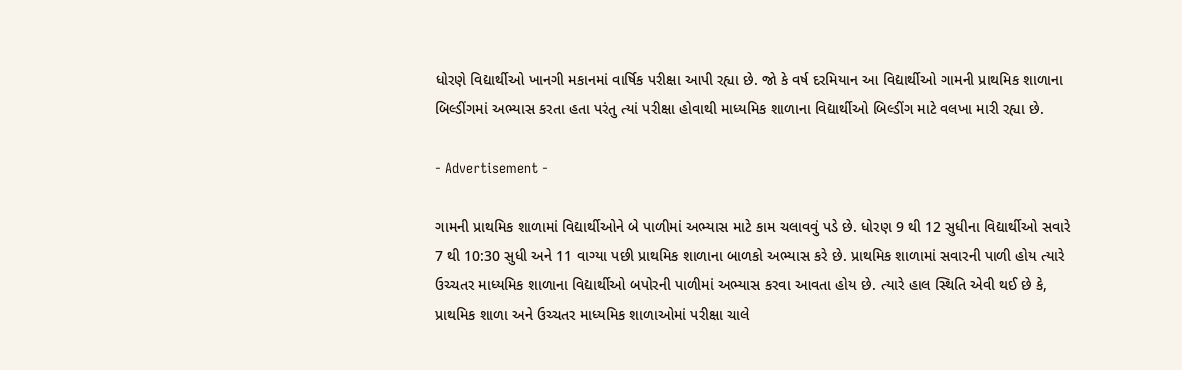ધોરણે વિદ્યાર્થીઓ ખાનગી મકાનમાં વાર્ષિક પરીક્ષા આપી રહ્યા છે. જો કે વર્ષ દરમિયાન આ વિદ્યાર્થીઓ ગામની પ્રાથમિક શાળાના બિલ્ડીંગમાં અભ્યાસ કરતા હતા પરંતુ ત્યાં પરીક્ષા હોવાથી માધ્યમિક શાળાના વિદ્યાર્થીઓ બિલ્ડીંગ માટે વલખા મારી રહ્યા છે.

- Advertisement -

ગામની પ્રાથમિક શાળામાં વિદ્યાર્થીઓને બે પાળીમાં અભ્યાસ માટે કામ ચલાવવું પડે છે. ધોરણ 9 થી 12 સુધીના વિદ્યાર્થીઓ સવારે 7 થી 10:30 સુધી અને 11 વાગ્યા પછી પ્રાથમિક શાળાના બાળકો અભ્યાસ કરે છે. પ્રાથમિક શાળામાં સવારની પાળી હોય ત્યારે ઉચ્ચતર માધ્યમિક શાળાના વિદ્યાર્થીઓ બપોરની પાળીમાં અભ્યાસ કરવા આવતા હોય છે. ત્યારે હાલ સ્થિતિ એવી થઈ છે કે, પ્રાથમિક શાળા અને ઉચ્ચતર માધ્યમિક શાળાઓમાં પરીક્ષા ચાલે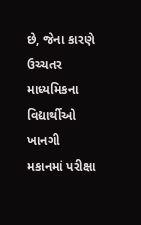છે, જેના કારણે ઉચ્ચતર માધ્યમિકના વિદ્યાર્થીઓ ખાનગી મકાનમાં પરીક્ષા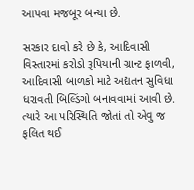આપવા મજબૂર બન્યા છે.

સરકાર દાવો કરે છે કે, આદિવાસી વિસ્તારમાં કરોડો રૂપિયાની ગ્રાન્ટ ફાળવી, આદિવાસી બાળકો માટે અદ્યતન સુવિધા ધરાવતી બિલ્ડિંગો બનાવવામાં આવી છે. ત્યારે આ પરિસ્થિતિ જોતાં તો એવુ જ ફલિત થઈ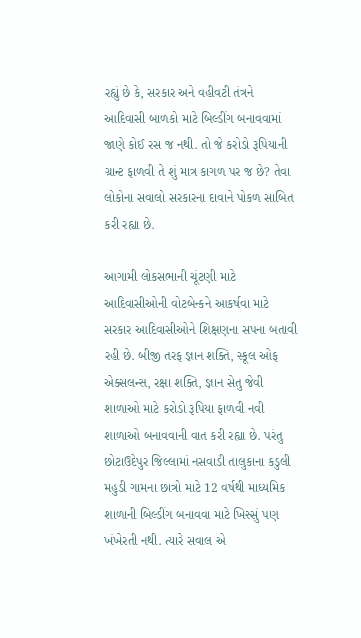રહ્યું છે કે, સરકાર અને વહીવટી તંત્રને આદિવાસી બાળકો માટે બિલ્ડીંગ બનાવવામાં જાણે કોઈ રસ જ નથી. તો જે કરોડો રૂપિયાની ગ્રાન્ટ ફાળવી તે શું માત્ર કાગળ પર જ છે? તેવા લોકોના સવાલો સરકારના દાવાને પોકળ સાબિત કરી રહ્યા છે.

આગામી લોકસભાની ચૂંટણી માટે આદિવાસીઓની વોટબેન્કને આકર્ષવા માટે સરકાર આદિવાસીઓને શિક્ષણના સપના બતાવી રહી છે. બીજી તરફ જ્ઞાન શક્તિ, સ્કૂલ ઓફ એક્સલન્સ, રક્ષા શક્તિ, જ્ઞાન સેતુ જેવી શાળાઓ માટે કરોડો રૂપિયા ફાળવી નવી શાળાઓ બનાવવાની વાત કરી રહ્યા છે. પરંતુ છોટાઉદેપુર જિલ્લામાં નસવાડી તાલુકાના કડુલી મહુડી ગામના છાત્રો માટે 12 વર્ષથી માધ્યમિક શાળાની બિલ્ડીંગ બનાવવા માટે ખિસ્સું પણ ખંખેરતી નથી. ત્યારે સવાલ એ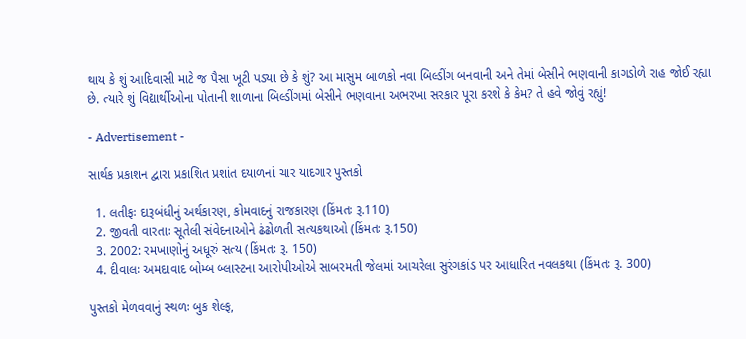થાય કે શું આદિવાસી માટે જ પૈસા ખૂટી પડ્યા છે કે શું? આ માસુમ બાળકો નવા બિલ્ડીંગ બનવાની અને તેમાં બેસીને ભણવાની કાગડોળે રાહ જોઈ રહ્યા છે. ત્યારે શું વિદ્યાર્થીઓના પોતાની શાળાના બિલ્ડીંગમાં બેસીને ભણવાના અભરખા સરકાર પૂરા કરશે કે કેમ? તે હવે જોવું રહ્યું!

- Advertisement -

સાર્થક પ્રકાશન દ્વારા પ્રકાશિત પ્રશાંત દયાળનાં ચાર યાદગાર પુસ્તકો

  1. લતીફઃ દારૂબંધીનું અર્થકારણ, કોમવાદનું રાજકારણ (કિંમતઃ રૂ.110)
  2. જીવતી વારતાઃ સૂતેલી સંવેદનાઓને ઢંઢોળતી સત્યકથાઓ (કિંમતઃ રૂ.150)
  3. 2002: રમખાણોનું અધૂરું સત્ય (કિંમતઃ રૂ. 150)
  4. દીવાલઃ અમદાવાદ બોમ્બ બ્લાસ્ટના આરોપીઓએ સાબરમતી જેલમાં આચરેલા સુરંગકાંડ પર આધારિત નવલકથા (કિંમતઃ રૂ. 300)

પુસ્તકો મેળવવાનું સ્થળઃ બુક શેલ્ફ,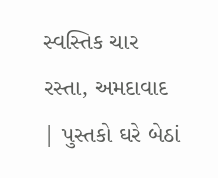સ્વસ્તિક ચાર રસ્તા, અમદાવાદ | પુસ્તકો ઘરે બેઠાં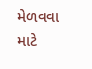મેળવવા માટે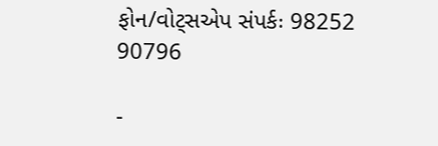ફોન/વોટ્સએપ સંપર્કઃ 98252 90796

-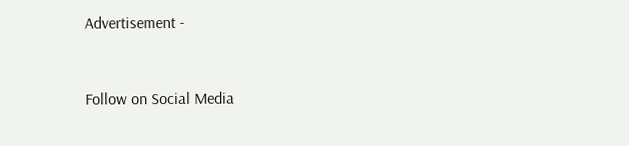Advertisement -



Follow on Social Media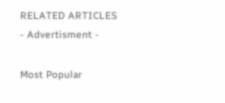RELATED ARTICLES
- Advertisment -

Most Popular